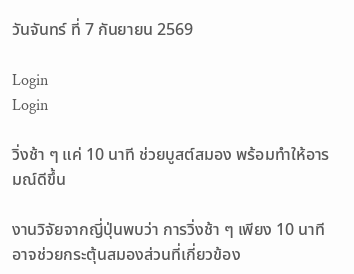วันจันทร์ ที่ 7 กันยายน 2569

Login
Login

วิ่งช้า ๆ แค่ 10 นาที ช่วยบูสต์สมอง พร้อมทำให้อารมณ์ดีขึ้น

งานวิจัยจากญี่ปุ่นพบว่า การวิ่งช้า ๆ เพียง 10 นาที อาจช่วยกระตุ้นสมองส่วนที่เกี่ยวข้อง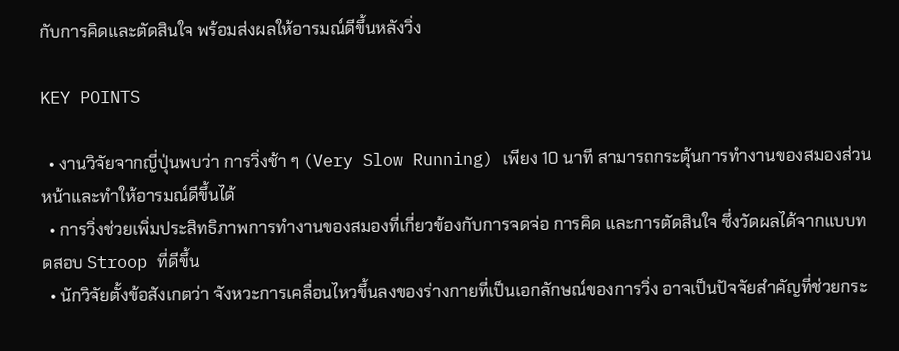กับการคิดและตัดสินใจ พร้อมส่งผลให้อารมณ์ดีขึ้นหลังวิ่ง

KEY POINTS

  • งานวิจัยจากญี่ปุ่นพบว่า การวิ่งช้า ๆ (Very Slow Running) เพียง 10 นาที สามารถกระตุ้นการทำงานของสมองส่วนหน้าและทำให้อารมณ์ดีขึ้นได้
  • การวิ่งช่วยเพิ่มประสิทธิภาพการทำงานของสมองที่เกี่ยวข้องกับการจดจ่อ การคิด และการตัดสินใจ ซึ่งวัดผลได้จากแบบทดสอบ Stroop ที่ดีขึ้น
  • นักวิจัยตั้งข้อสังเกตว่า จังหวะการเคลื่อนไหวขึ้นลงของร่างกายที่เป็นเอกลักษณ์ของการวิ่ง อาจเป็นปัจจัยสำคัญที่ช่วยกระ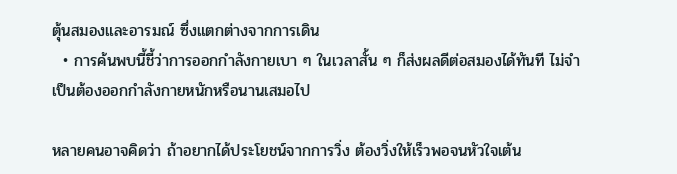ตุ้นสมองและอารมณ์ ซึ่งแตกต่างจากการเดิน
  • การค้นพบนี้ชี้ว่าการออกกำลังกายเบา ๆ ในเวลาสั้น ๆ ก็ส่งผลดีต่อสมองได้ทันที ไม่จำเป็นต้องออกกำลังกายหนักหรือนานเสมอไป

หลายคนอาจคิดว่า ถ้าอยากได้ประโยชน์จากการวิ่ง ต้องวิ่งให้เร็วพอจนหัวใจเต้น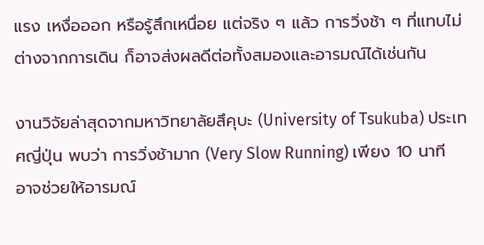แรง เหงื่อออก หรือรู้สึกเหนื่อย แต่จริง ๆ แล้ว การวิ่งช้า ๆ ที่แทบไม่ต่างจากการเดิน ก็อาจส่งผลดีต่อทั้งสมองและอารมณ์ได้เช่นกัน

งานวิจัยล่าสุดจากมหาวิทยาลัยสึคุบะ (University of Tsukuba) ประเทศญี่ปุ่น พบว่า การวิ่งช้ามาก (Very Slow Running) เพียง 10 นาที อาจช่วยให้อารมณ์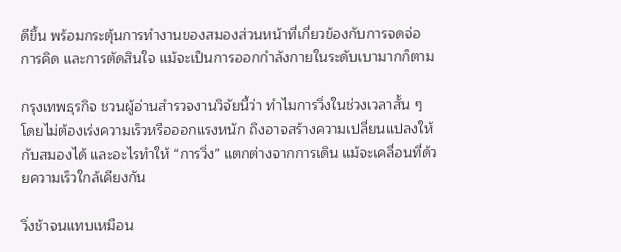ดีขึ้น พร้อมกระตุ้นการทำงานของสมองส่วนหน้าที่เกี่ยวข้องกับการจดจ่อ การคิด และการตัดสินใจ แม้จะเป็นการออกกำลังกายในระดับเบามากก็ตาม

กรุงเทพธุรกิจ ชวนผู้อ่านสำรวจงานวิจัยนี้ว่า ทำไมการวิ่งในช่วงเวลาสั้น ๆ โดยไม่ต้องเร่งความเร็วหรือออกแรงหนัก ถึงอาจสร้างความเปลี่ยนแปลงให้กับสมองได้ และอะไรทำให้ “การวิ่ง” แตกต่างจากการเดิน แม้จะเคลื่อนที่ด้วยความเร็วใกล้เคียงกัน

วิ่งช้าจนแทบเหมือน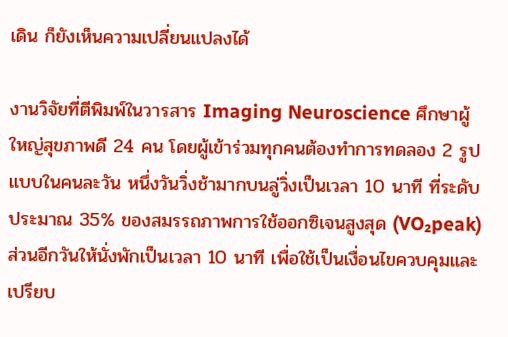เดิน ก็ยังเห็นความเปลี่ยนแปลงได้

งานวิจัยที่ตีพิมพ์ในวารสาร Imaging Neuroscience ศึกษาผู้ใหญ่สุขภาพดี 24 คน โดยผู้เข้าร่วมทุกคนต้องทำการทดลอง 2 รูปแบบในคนละวัน หนึ่งวันวิ่งช้ามากบนลู่วิ่งเป็นเวลา 10 นาที ที่ระดับประมาณ 35% ของสมรรถภาพการใช้ออกซิเจนสูงสุด (VO₂peak) ส่วนอีกวันให้นั่งพักเป็นเวลา 10 นาที เพื่อใช้เป็นเงื่อนไขควบคุมและเปรียบ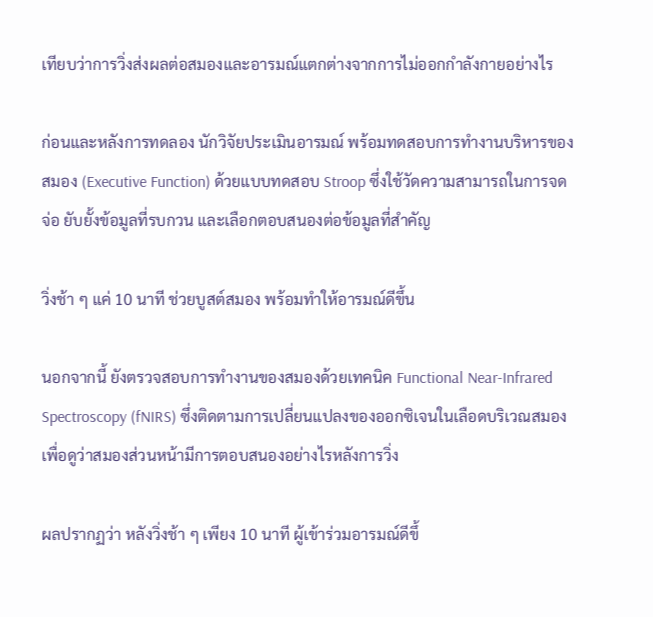เทียบว่าการวิ่งส่งผลต่อสมองและอารมณ์แตกต่างจากการไม่ออกกำลังกายอย่างไร

ก่อนและหลังการทดลอง นักวิจัยประเมินอารมณ์ พร้อมทดสอบการทำงานบริหารของสมอง (Executive Function) ด้วยแบบทดสอบ Stroop ซึ่งใช้วัดความสามารถในการจดจ่อ ยับยั้งข้อมูลที่รบกวน และเลือกตอบสนองต่อข้อมูลที่สำคัญ

วิ่งช้า ๆ แค่ 10 นาที ช่วยบูสต์สมอง พร้อมทำให้อารมณ์ดีขึ้น

นอกจากนี้ ยังตรวจสอบการทำงานของสมองด้วยเทคนิค Functional Near-Infrared Spectroscopy (fNIRS) ซึ่งติดตามการเปลี่ยนแปลงของออกซิเจนในเลือดบริเวณสมอง เพื่อดูว่าสมองส่วนหน้ามีการตอบสนองอย่างไรหลังการวิ่ง

ผลปรากฏว่า หลังวิ่งช้า ๆ เพียง 10 นาที ผู้เข้าร่วมอารมณ์ดีขึ้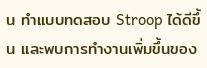น ทำแบบทดสอบ Stroop ได้ดีขึ้น และพบการทำงานเพิ่มขึ้นของ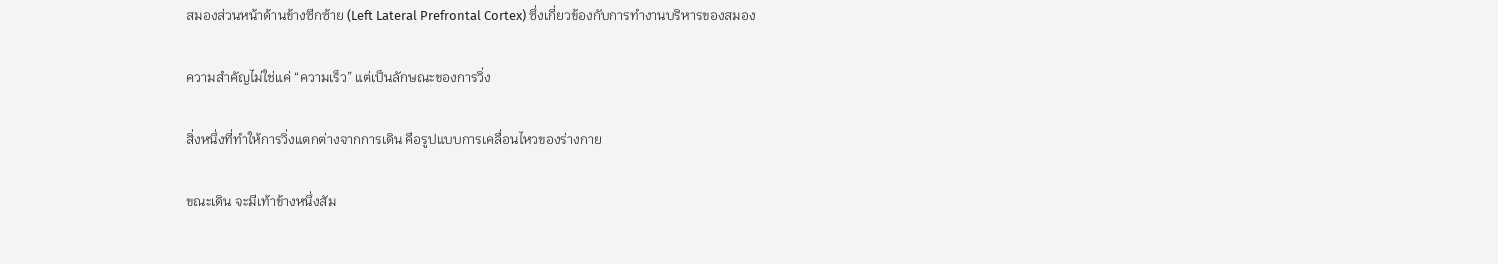สมองส่วนหน้าด้านข้างซีกซ้าย (Left Lateral Prefrontal Cortex) ซึ่งเกี่ยวข้องกับการทำงานบริหารของสมอง

ความสำคัญไม่ใช่แค่ “ความเร็ว” แต่เป็นลักษณะของการวิ่ง

สิ่งหนึ่งที่ทำให้การวิ่งแตกต่างจากการเดิน คือรูปแบบการเคลื่อนไหวของร่างกาย

ขณะเดิน จะมีเท้าข้างหนึ่งสัม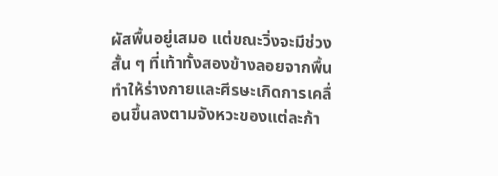ผัสพื้นอยู่เสมอ แต่ขณะวิ่งจะมีช่วงสั้น ๆ ที่เท้าทั้งสองข้างลอยจากพื้น ทำให้ร่างกายและศีรษะเกิดการเคลื่อนขึ้นลงตามจังหวะของแต่ละก้า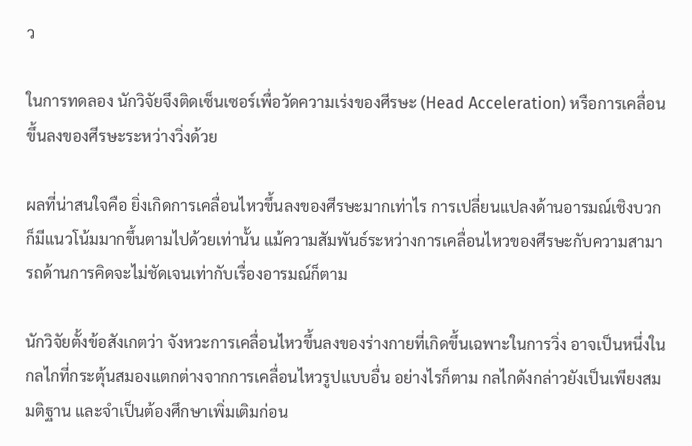ว

ในการทดลอง นักวิจัยจึงติดเซ็นเซอร์เพื่อวัดความเร่งของศีรษะ (Head Acceleration) หรือการเคลื่อนขึ้นลงของศีรษะระหว่างวิ่งด้วย

ผลที่น่าสนใจคือ ยิ่งเกิดการเคลื่อนไหวขึ้นลงของศีรษะมากเท่าไร การเปลี่ยนแปลงด้านอารมณ์เชิงบวกก็มีแนวโน้มมากขึ้นตามไปด้วยเท่านั้น แม้ความสัมพันธ์ระหว่างการเคลื่อนไหวของศีรษะกับความสามารถด้านการคิดจะไม่ชัดเจนเท่ากับเรื่องอารมณ์ก็ตาม

นักวิจัยตั้งข้อสังเกตว่า จังหวะการเคลื่อนไหวขึ้นลงของร่างกายที่เกิดขึ้นเฉพาะในการวิ่ง อาจเป็นหนึ่งในกลไกที่กระตุ้นสมองแตกต่างจากการเคลื่อนไหวรูปแบบอื่น อย่างไรก็ตาม กลไกดังกล่าวยังเป็นเพียงสมมติฐาน และจำเป็นต้องศึกษาเพิ่มเติมก่อน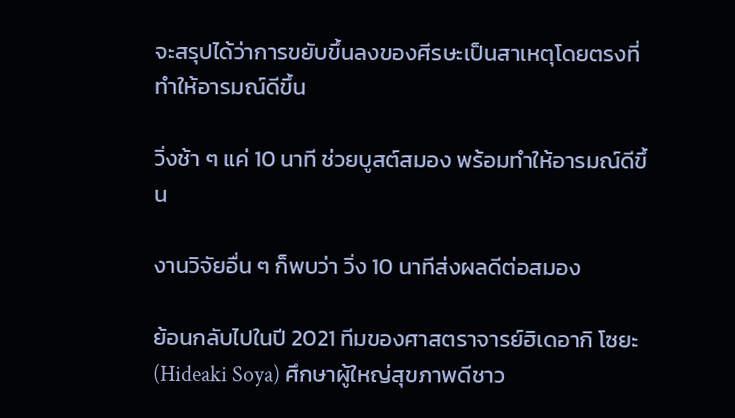จะสรุปได้ว่าการขยับขึ้นลงของศีรษะเป็นสาเหตุโดยตรงที่ทำให้อารมณ์ดีขึ้น

วิ่งช้า ๆ แค่ 10 นาที ช่วยบูสต์สมอง พร้อมทำให้อารมณ์ดีขึ้น

งานวิจัยอื่น ๆ ก็พบว่า วิ่ง 10 นาทีส่งผลดีต่อสมอง

ย้อนกลับไปในปี 2021 ทีมของศาสตราจารย์ฮิเดอากิ โซยะ (Hideaki Soya) ศึกษาผู้ใหญ่สุขภาพดีชาว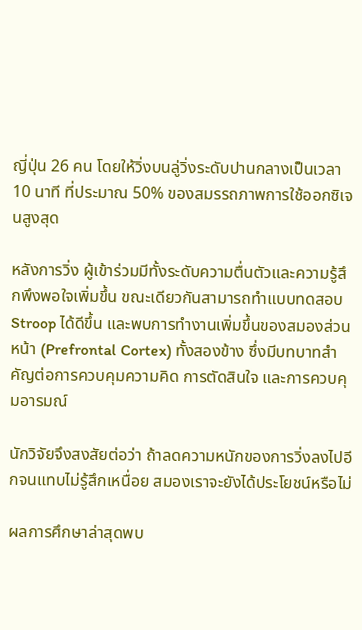ญี่ปุ่น 26 คน โดยให้วิ่งบนลู่วิ่งระดับปานกลางเป็นเวลา 10 นาที ที่ประมาณ 50% ของสมรรถภาพการใช้ออกซิเจนสูงสุด

หลังการวิ่ง ผู้เข้าร่วมมีทั้งระดับความตื่นตัวและความรู้สึกพึงพอใจเพิ่มขึ้น ขณะเดียวกันสามารถทำแบบทดสอบ Stroop ได้ดีขึ้น และพบการทำงานเพิ่มขึ้นของสมองส่วนหน้า (Prefrontal Cortex) ทั้งสองข้าง ซึ่งมีบทบาทสำคัญต่อการควบคุมความคิด การตัดสินใจ และการควบคุมอารมณ์

นักวิจัยจึงสงสัยต่อว่า ถ้าลดความหนักของการวิ่งลงไปอีกจนแทบไม่รู้สึกเหนื่อย สมองเราจะยังได้ประโยชน์หรือไม่

ผลการศึกษาล่าสุดพบ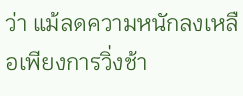ว่า แม้ลดความหนักลงเหลือเพียงการวิ่งช้า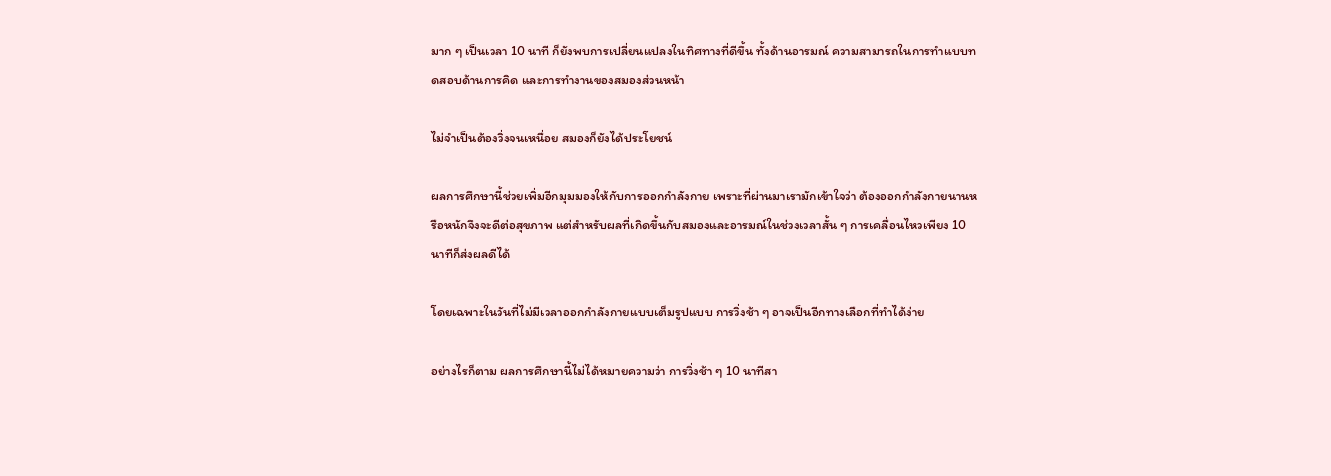มาก ๆ เป็นเวลา 10 นาที ก็ยังพบการเปลี่ยนแปลงในทิศทางที่ดีขึ้น ทั้งด้านอารมณ์ ความสามารถในการทำแบบทดสอบด้านการคิด และการทำงานของสมองส่วนหน้า

ไม่จำเป็นต้องวิ่งจนเหนื่อย สมองก็ยังได้ประโยชน์

ผลการศึกษานี้ช่วยเพิ่มอีกมุมมองให้กับการออกกำลังกาย เพราะที่ผ่านมาเรามักเข้าใจว่า ต้องออกกำลังกายนานหรือหนักจึงจะดีต่อสุขภาพ แต่สำหรับผลที่เกิดขึ้นกับสมองและอารมณ์ในช่วงเวลาสั้น ๆ การเคลื่อนไหวเพียง 10 นาทีก็ส่งผลดีได้

โดยเฉพาะในวันที่ไม่มีเวลาออกกำลังกายแบบเต็มรูปแบบ การวิ่งช้า ๆ อาจเป็นอีกทางเลือกที่ทำได้ง่าย

อย่างไรก็ตาม ผลการศึกษานี้ไม่ได้หมายความว่า การวิ่งช้า ๆ 10 นาทีสา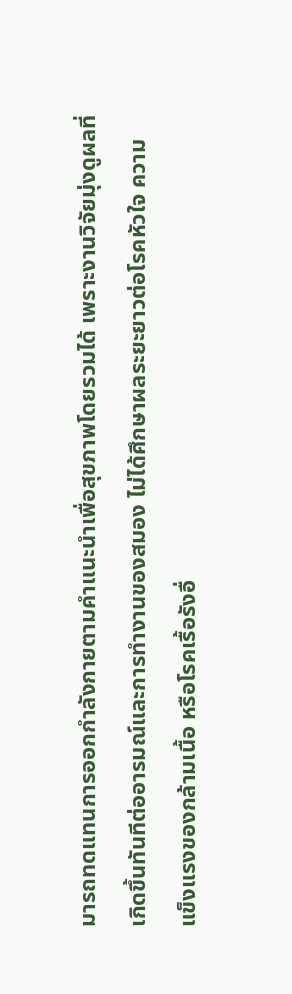มารถทดแทนการออกกำลังกายตามคำแนะนำเพื่อสุขภาพโดยรวมได้ เพราะงานวิจัยมุ่งดูผลที่เกิดขึ้นทันทีต่ออารมณ์และการทำงานของสมอง ไม่ได้ศึกษาผลระยะยาวต่อโรคหัวใจ ความแข็งแรงของกล้ามเนื้อ หรือโรคเรื้อรังอื่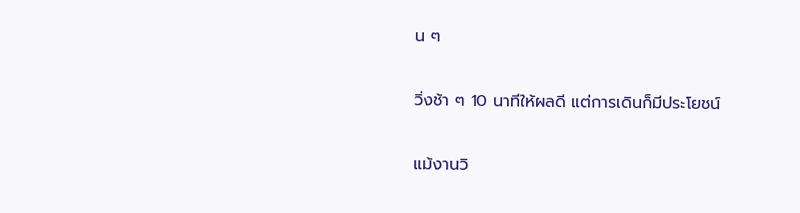น ๆ

วิ่งช้า ๆ 10 นาทีให้ผลดี แต่การเดินก็มีประโยชน์

แม้งานวิ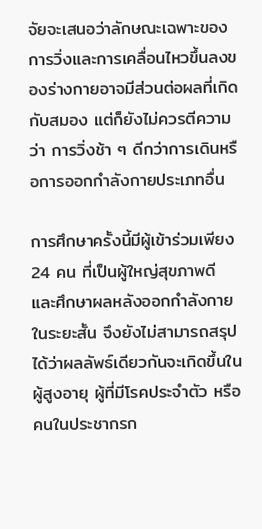จัยจะเสนอว่าลักษณะเฉพาะของการวิ่งและการเคลื่อนไหวขึ้นลงของร่างกายอาจมีส่วนต่อผลที่เกิดกับสมอง แต่ก็ยังไม่ควรตีความว่า การวิ่งช้า ๆ ดีกว่าการเดินหรือการออกกำลังกายประเภทอื่น

การศึกษาครั้งนี้มีผู้เข้าร่วมเพียง 24 คน ที่เป็นผู้ใหญ่สุขภาพดี และศึกษาผลหลังออกกำลังกายในระยะสั้น จึงยังไม่สามารถสรุปได้ว่าผลลัพธ์เดียวกันจะเกิดขึ้นในผู้สูงอายุ ผู้ที่มีโรคประจำตัว หรือคนในประชากรก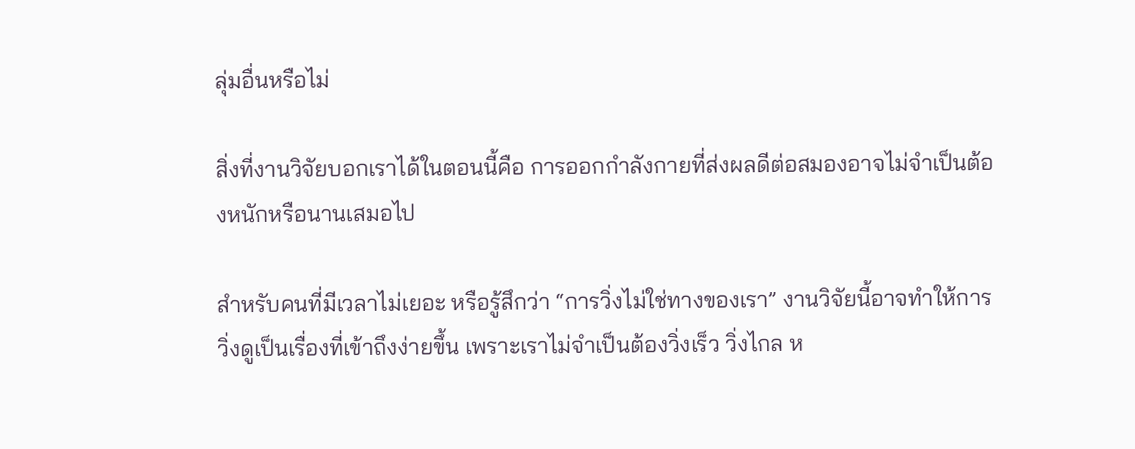ลุ่มอื่นหรือไม่

สิ่งที่งานวิจัยบอกเราได้ในตอนนี้คือ การออกกำลังกายที่ส่งผลดีต่อสมองอาจไม่จำเป็นต้องหนักหรือนานเสมอไป

สำหรับคนที่มีเวลาไม่เยอะ หรือรู้สึกว่า “การวิ่งไม่ใช่ทางของเรา” งานวิจัยนี้อาจทำให้การวิ่งดูเป็นเรื่องที่เข้าถึงง่ายขึ้น เพราะเราไม่จำเป็นต้องวิ่งเร็ว วิ่งไกล ห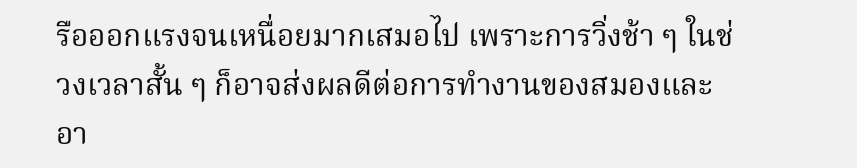รือออกแรงจนเหนื่อยมากเสมอไป เพราะการวิ่งช้า ๆ ในช่วงเวลาสั้น ๆ ก็อาจส่งผลดีต่อการทำงานของสมองและอา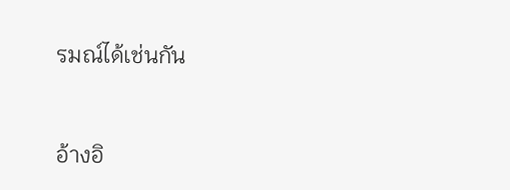รมณ์ได้เช่นกัน



อ้างอิ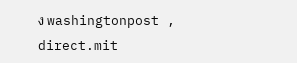ง washingtonpost , direct.mit